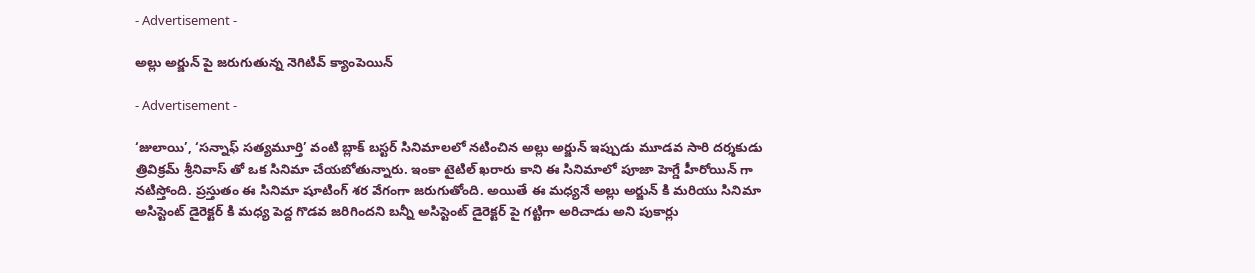- Advertisement -

అల్లు అర్జున్ పై జరుగుతున్న నెగిటివ్ క్యాంపెయిన్

- Advertisement -

‘జులాయి’, ‘సన్నాఫ్ సత్యమూర్తి’ వంటి బ్లాక్ బస్టర్ సినిమాలలో నటించిన అల్లు అర్జున్ ఇప్పుడు మూడవ సారి దర్శకుడు త్రివిక్రమ్ శ్రీనివాస్ తో ఒక సినిమా చేయబోతున్నారు. ఇంకా టైటిల్ ఖరారు కాని ఈ సినిమాలో పూజా హెగ్డే హీరోయిన్ గా నటిస్తోంది. ప్రస్తుతం ఈ సినిమా షూటింగ్ శర వేగంగా జరుగుతోంది. అయితే ఈ మధ్యనే అల్లు అర్జున్ కి మరియు సినిమా అసిస్టెంట్ డైరెక్టర్ కి మధ్య పెద్ద గొడవ జరిగిందని బన్నీ అసిస్టెంట్ డైరెక్టర్ పై గట్టిగా అరిచాడు అని పుకార్లు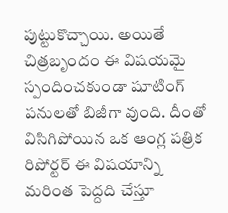పుట్టుకొచ్చాయి. అయితే చిత్రబృందం ఈ విషయమై స్పందించకుండా షూటింగ్ పనులతో బిజీగా వుంది. దీంతో విసిగిపోయిన ఒక ఆంగ్ల పత్రిక రిపోర్టర్ ఈ విషయాన్ని మరింత పెద్దది చేస్తూ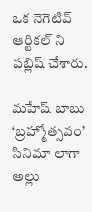ఒక నెగెటివ్ ఆర్టికల్ ని పబ్లిష్ చేశారు.

మహేష్ బాబు ‘బ్రహ్మోత్సవం’ సినిమా లాగా అల్లు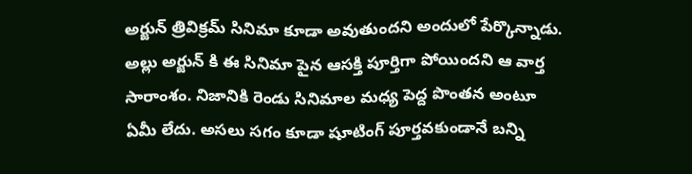అర్జున్ త్రివిక్రమ్ సినిమా కూడా అవుతుందని అందులో పేర్కొన్నాడు. అల్లు అర్జున్ కి ఈ సినిమా పైన ఆసక్తి పూర్తిగా పోయిందని ఆ వార్త సారాంశం. నిజానికి రెండు సినిమాల మధ్య పెద్ద పొంతన అంటూ ఏమీ లేదు. అసలు సగం కూడా షూటింగ్ పూర్తవకుండానే బన్ని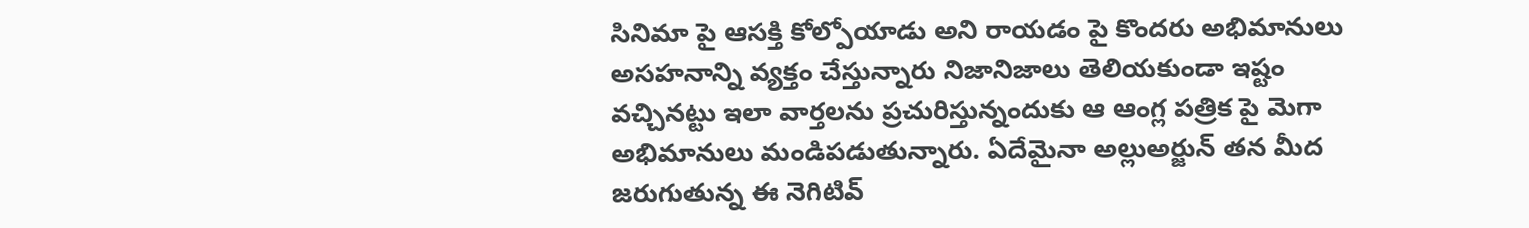సినిమా పై ఆసక్తి కోల్పోయాడు అని రాయడం పై కొందరు అభిమానులు అసహనాన్ని వ్యక్తం చేస్తున్నారు నిజానిజాలు తెలియకుండా ఇష్టం వచ్చినట్టు ఇలా వార్తలను ప్రచురిస్తున్నందుకు ఆ ఆంగ్ల పత్రిక పై మెగా అభిమానులు మండిపడుతున్నారు. ఏదేమైనా అల్లుఅర్జున్ తన మీద జరుగుతున్న ఈ నెగిటివ్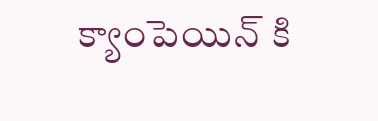క్యాంపెయిన్ కి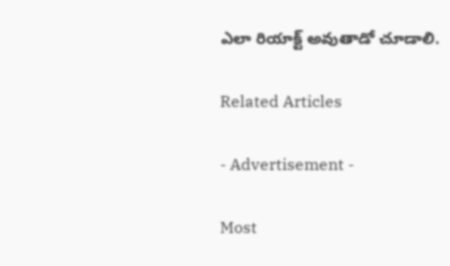ఎలా రియాక్ట్ అవుతాడో చూడాలి.

Related Articles

- Advertisement -

Most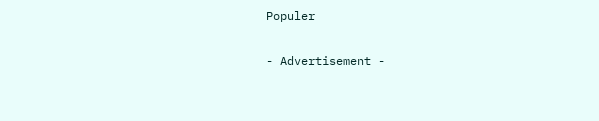Populer

- Advertisement -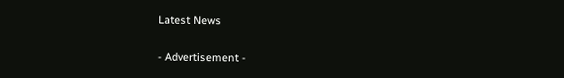Latest News

- Advertisement -